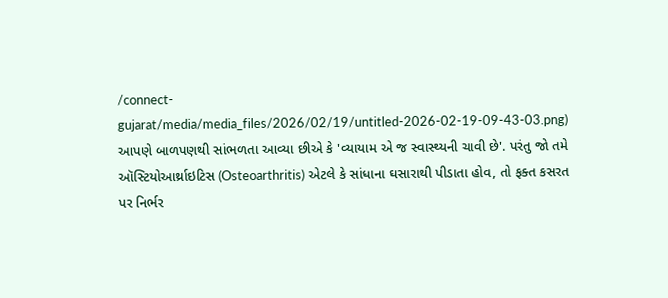/connect-gujarat/media/media_files/2026/02/19/untitled-2026-02-19-09-43-03.png)
આપણે બાળપણથી સાંભળતા આવ્યા છીએ કે 'વ્યાયામ એ જ સ્વાસ્થ્યની ચાવી છે'. પરંતુ જો તમે ઑસ્ટિયોઆર્થ્રાઇટિસ (Osteoarthritis) એટલે કે સાંધાના ઘસારાથી પીડાતા હોવ, તો ફક્ત કસરત પર નિર્ભર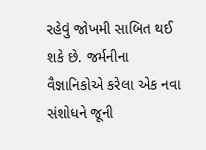રહેવું જોખમી સાબિત થઈ શકે છે. જર્મનીના વૈજ્ઞાનિકોએ કરેલા એક નવા સંશોધને જૂની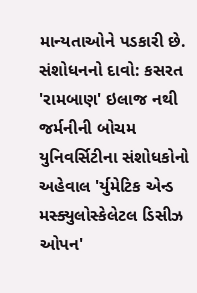માન્યતાઓને પડકારી છે.
સંશોધનનો દાવો: કસરત 'રામબાણ' ઇલાજ નથી
જર્મનીની બોચમ યુનિવર્સિટીના સંશોધકોનો અહેવાલ 'ર્યુમેટિક એન્ડ મસ્ક્યુલોસ્કેલેટલ ડિસીઝ ઓપન'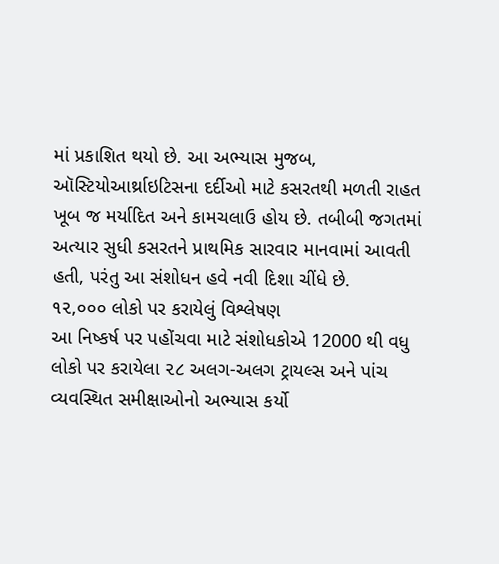માં પ્રકાશિત થયો છે. આ અભ્યાસ મુજબ, ઑસ્ટિયોઆર્થ્રાઇટિસના દર્દીઓ માટે કસરતથી મળતી રાહત ખૂબ જ મર્યાદિત અને કામચલાઉ હોય છે. તબીબી જગતમાં અત્યાર સુધી કસરતને પ્રાથમિક સારવાર માનવામાં આવતી હતી, પરંતુ આ સંશોધન હવે નવી દિશા ચીંધે છે.
૧૨,૦૦૦ લોકો પર કરાયેલું વિશ્લેષણ
આ નિષ્કર્ષ પર પહોંચવા માટે સંશોધકોએ 12000 થી વધુ લોકો પર કરાયેલા ૨૮ અલગ-અલગ ટ્રાયલ્સ અને પાંચ વ્યવસ્થિત સમીક્ષાઓનો અભ્યાસ કર્યો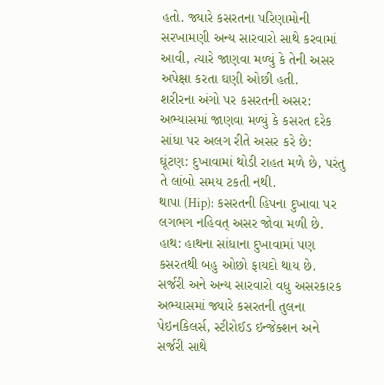હતો. જ્યારે કસરતના પરિણામોની સરખામણી અન્ય સારવારો સાથે કરવામાં આવી, ત્યારે જાણવા મળ્યું કે તેની અસર અપેક્ષા કરતા ઘણી ઓછી હતી.
શરીરના અંગો પર કસરતની અસર:
અભ્યાસમાં જાણવા મળ્યું કે કસરત દરેક સાંધા પર અલગ રીતે અસર કરે છે:
ઘૂંટણ: દુખાવામાં થોડી રાહત મળે છે, પરંતુ તે લાંબો સમય ટકતી નથી.
થાપા (Hip): કસરતની હિપના દુખાવા પર લગભગ નહિવત્ અસર જોવા મળી છે.
હાથ: હાથના સાંધાના દુખાવામાં પણ કસરતથી બહુ ઓછો ફાયદો થાય છે.
સર્જરી અને અન્ય સારવારો વધુ અસરકારક
અભ્યાસમાં જ્યારે કસરતની તુલના પેઇનકિલર્સ, સ્ટીરોઈડ ઇન્જેક્શન અને સર્જરી સાથે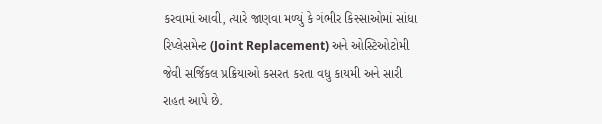કરવામાં આવી, ત્યારે જાણવા મળ્યું કે ગંભીર કિસ્સાઓમાં સાંધા રિપ્લેસમેન્ટ (Joint Replacement) અને ઓસ્ટિઓટોમી જેવી સર્જિકલ પ્રક્રિયાઓ કસરત કરતા વધુ કાયમી અને સારી રાહત આપે છે.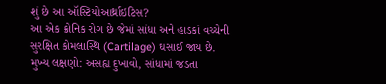શું છે આ ઑસ્ટિયોઆર્થ્રાઇટિસ?
આ એક ક્રોનિક રોગ છે જેમાં સાંધા અને હાડકાં વચ્ચેની સુરક્ષિત કોમલાસ્થિ (Cartilage) ઘસાઈ જાય છે.
મુખ્ય લક્ષણો: અસહ્ય દુખાવો, સાંધામાં જડતા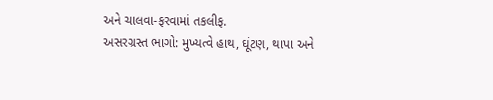અને ચાલવા-ફરવામાં તકલીફ.
અસરગ્રસ્ત ભાગો: મુખ્યત્વે હાથ, ઘૂંટણ, થાપા અને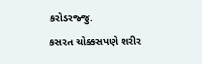કરોડરજ્જુ.
કસરત ચોક્કસપણે શરીર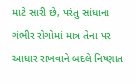માટે સારી છે, પરંતુ સાંધાના ગંભીર રોગોમાં માત્ર તેના પર આધાર રાખવાને બદલે નિષ્ણાત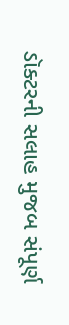ડૉક્ટરની સલાહ મુજબ સંપૂર્ણ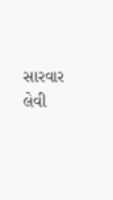સારવાર લેવી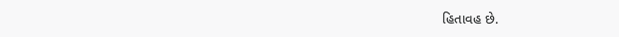હિતાવહ છે.